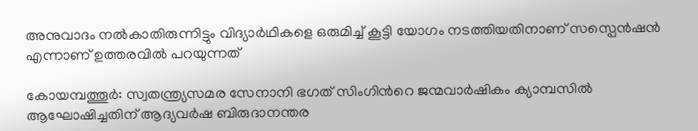അനുവാദം നല്‍കാതിരുന്നിട്ടും വിദ്യാര്‍ഥികളെ ഒരുമിച്ച് കൂട്ടി യോഗം നടത്തിയതിനാണ് സസ്പെന്‍ഷന്‍ എന്നാണ് ഉത്തരവില്‍ പറയുന്നത്

കോയമ്പത്തൂര്‍: സ്വതന്ത്ര്യസമര സേനാനി ഭഗത് സിംഗിന്‍റെ ജന്മവാര്‍ഷികം ക്യാമ്പസില്‍ ആഘോഷിച്ചതിന് ആദ്യവര്‍ഷ ബിരുദാനന്തര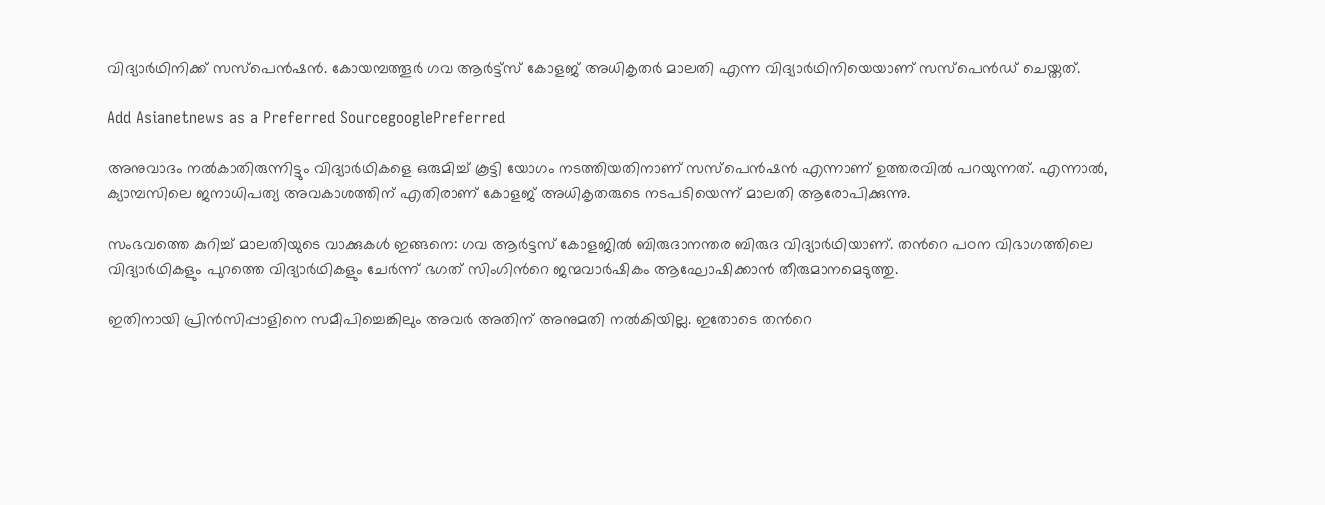വിദ്യാര്‍ഥിനിക്ക് സസ്പെന്‍ഷന്‍. കോയമ്പത്തൂര്‍ ഗവ ആര്‍ട്ട്സ് കോളജ് അധികൃതര്‍ മാലതി എന്ന വിദ്യാര്‍ഥിനിയെയാണ് സസ്പെന്‍ഡ് ചെയ്തത്.

Add Asianetnews as a Preferred SourcegooglePreferred

അനുവാദം നല്‍കാതിരുന്നിട്ടും വിദ്യാര്‍ഥികളെ ഒരുമിച്ച് കൂട്ടി യോഗം നടത്തിയതിനാണ് സസ്പെന്‍ഷന്‍ എന്നാണ് ഉത്തരവില്‍ പറയുന്നത്. എന്നാല്‍, ക്യാമ്പസിലെ ജനാധിപത്യ അവകാശത്തിന് എതിരാണ് കോളജ് അധികൃതരുടെ നടപടിയെന്ന് മാലതി ആരോപിക്കുന്നു.

സംഭവത്തെ കുറിച്ച് മാലതിയുടെ വാക്കുകള്‍ ഇങ്ങനെ: ഗവ ആര്‍ട്ടസ് കോളജില്‍ ബിരുദാനന്തര ബിരുദ വിദ്യാര്‍ഥിയാണ്. തന്‍റെ പഠന വിഭാഗത്തിലെ വിദ്യാര്‍ഥികളും പുറത്തെ വിദ്യാര്‍ഥികളും ചേര്‍ന്ന് ഭഗത്‍ സിംഗിന്‍റെ ജന്മവാര്‍ഷികം ആഘോഷിക്കാന്‍ തീരുമാനമെടുത്തു.

ഇതിനായി പ്രിന്‍സിപ്പാളിനെ സമീപിച്ചെങ്കിലും അവര്‍ അതിന് അനുമതി നല്‍കിയില്ല. ഇതോടെ തന്‍റെ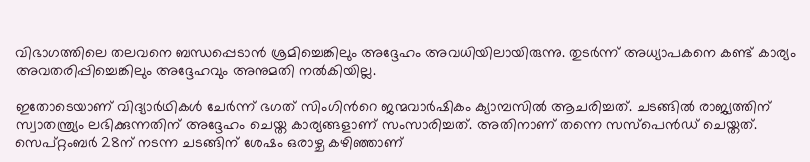വിഭാഗത്തിലെ തലവനെ ബന്ധപ്പെടാന്‍ ശ്രമിച്ചെങ്കിലും അദ്ദേഹം അവധിയിലായിരുന്നു. തുടര്‍ന്ന് അധ്യാപകനെ കണ്ട് കാര്യം അവതരിപ്പിച്ചെങ്കിലും അദ്ദേഹവും അനുമതി നല്‍കിയില്ല.

ഇതോടെയാണ് വിദ്യാര്‍ഥികള്‍ ചേര്‍ന്ന് ഭഗത് സിംഗിന്‍റെ ജന്മവാര്‍ഷികം ക്യാമ്പസില്‍ ആചരിച്ചത്. ചടങ്ങില്‍ രാജ്യത്തിന് സ്വാതന്ത്ര്യം ലഭിക്കുന്നതിന് അദ്ദേഹം ചെയ്ത കാര്യങ്ങളാണ് സംസാരിച്ചത്. അതിനാണ് തന്നെ സസ്പെന്‍ഡ് ചെയ്തത്. സെപ്റ്റംബര്‍ 28ന് നടന്ന ചടങ്ങിന് ശേഷം ഒരാഴ്ച കഴിഞ്ഞാണ്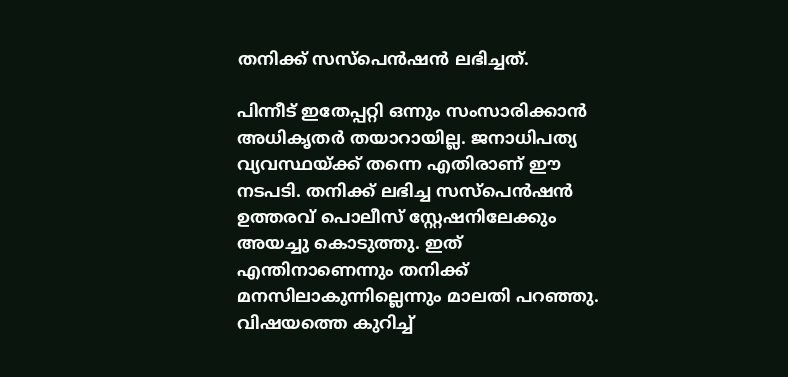തനിക്ക് സസ്പെന്‍ഷന്‍ ലഭിച്ചത്.

പിന്നീട് ഇതേപ്പറ്റി ഒന്നും സംസാരിക്കാന്‍ അധികൃതര്‍ തയാറായില്ല. ജനാധിപത്യ വ്യവസ്ഥയ്ക്ക് തന്നെ എതിരാണ് ഈ നടപടി. തനിക്ക് ലഭിച്ച സസ്പെന്‍ഷന്‍ ഉത്തരവ് പൊലീസ് സ്റ്റേഷനിലേക്കും അയച്ചു കൊടുത്തു. ഇത് എന്തിനാണെന്നും തനിക്ക് മനസിലാകുന്നില്ലെന്നും മാലതി പറഞ്ഞു. വിഷയത്തെ കുറിച്ച്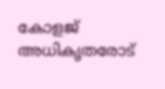കോളജ് അധികൃതരോട്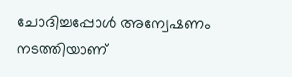ചോദിച്ചപ്പോള്‍ അന്വേഷണം നടത്തിയാണ്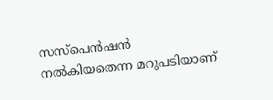സസ്പെന്‍ഷന്‍ നല്‍കിയതെന്ന മറുപടിയാണ്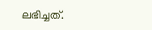ലഭിച്ചത്.